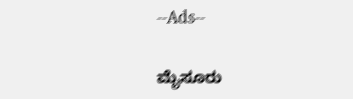--Ads--

ಮೈಸೂರು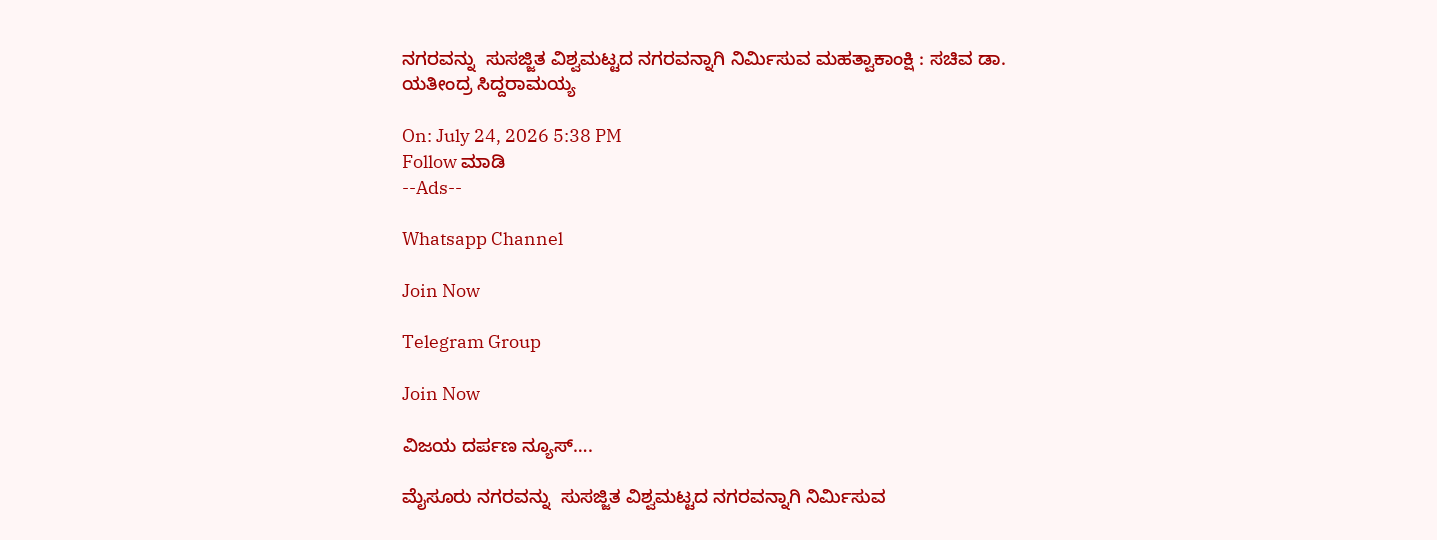ನಗರವನ್ನು  ಸುಸಜ್ಜಿತ ವಿಶ್ವಮಟ್ಟದ ನಗರವನ್ನಾಗಿ ನಿರ್ಮಿಸುವ ಮಹತ್ವಾಕಾಂಕ್ಷಿ : ಸಚಿವ ಡಾ. ಯತೀಂದ್ರ ಸಿದ್ದರಾಮಯ್ಯ

On: July 24, 2026 5:38 PM
Follow ಮಾಡಿ
--Ads--

Whatsapp Channel

Join Now

Telegram Group

Join Now

ವಿಜಯ ದರ್ಪಣ ನ್ಯೂಸ್….

ಮೈಸೂರು ನಗರವನ್ನು  ಸುಸಜ್ಜಿತ ವಿಶ್ವಮಟ್ಟದ ನಗರವನ್ನಾಗಿ ನಿರ್ಮಿಸುವ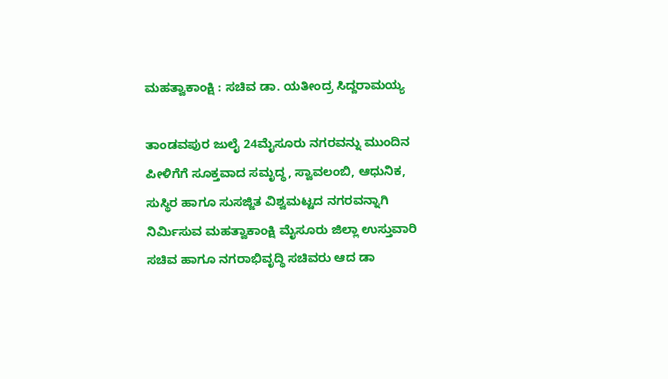ಮಹತ್ವಾಕಾಂಕ್ಷಿ : ಸಚಿವ ಡಾ. ಯತೀಂದ್ರ ಸಿದ್ದರಾಮಯ್ಯ

ತಾಂಡವಪುರ ಜುಲೈ 24ಮೈಸೂರು ನಗರವನ್ನು ಮುಂದಿನ ಪೀಳಿಗೆಗೆ ಸೂಕ್ತವಾದ ಸಮೃದ್ಧ, ಸ್ವಾವಲಂಬಿ, ಆಧುನಿಕ, ಸುಸ್ಥಿರ ಹಾಗೂ ಸುಸಜ್ಜಿತ ವಿಶ್ವಮಟ್ಟದ ನಗರವನ್ನಾಗಿ ನಿರ್ಮಿಸುವ ಮಹತ್ವಾಕಾಂಕ್ಷಿ ಮೈಸೂರು ಜಿಲ್ಲಾ ಉಸ್ತುವಾರಿ ಸಚಿವ ಹಾಗೂ ನಗರಾಭಿವೃದ್ಧಿ ಸಚಿವರು ಆದ ಡಾ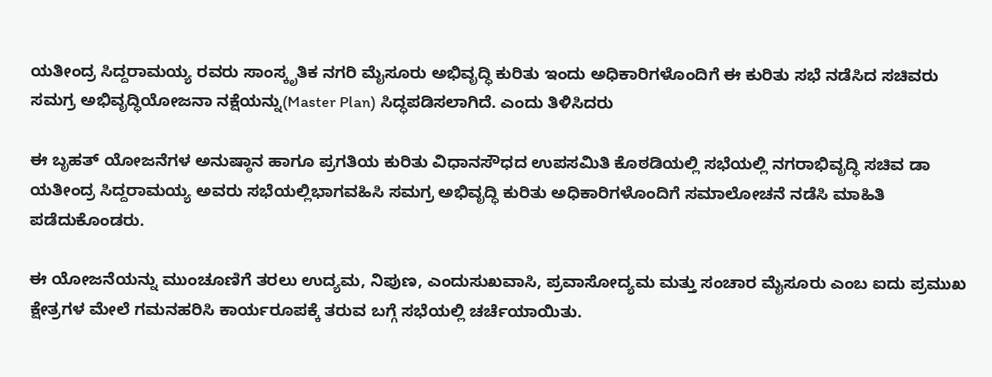ಯತೀಂದ್ರ ಸಿದ್ದರಾಮಯ್ಯ ರವರು ಸಾಂಸ್ಕೃತಿಕ ನಗರಿ ಮೈಸೂರು ಅಭಿವೃದ್ಧಿ ಕುರಿತು ಇಂದು ಅಧಿಕಾರಿಗಳೊಂದಿಗೆ ಈ ಕುರಿತು ಸಭೆ ನಡೆಸಿದ ಸಚಿವರು
ಸಮಗ್ರ ಅಭಿವೃದ್ಧಿಯೋಜನಾ ನಕ್ಷೆಯನ್ನು(Master Plan) ಸಿದ್ಧಪಡಿಸಲಾಗಿದೆ. ಎಂದು ತಿಳಿಸಿದರು

ಈ ಬೃಹತ್ ಯೋಜನೆಗಳ ಅನುಷ್ಠಾನ ಹಾಗೂ ಪ್ರಗತಿಯ ಕುರಿತು ವಿಧಾನಸೌಧದ ಉಪಸಮಿತಿ ಕೊಠಡಿಯಲ್ಲಿ ಸಭೆಯಲ್ಲಿ ನಗರಾಭಿವೃದ್ಧಿ ಸಚಿವ ಡಾ ಯತೀಂದ್ರ ಸಿದ್ದರಾಮಯ್ಯ ಅವರು ಸಭೆಯಲ್ಲಿಭಾಗವಹಿಸಿ ಸಮಗ್ರ ಅಭಿವೃದ್ಧಿ ಕುರಿತು ಅಧಿಕಾರಿಗಳೊಂದಿಗೆ ಸಮಾಲೋಚನೆ ನಡೆಸಿ ಮಾಹಿತಿ ಪಡೆದುಕೊಂಡರು.

ಈ ಯೋಜನೆಯನ್ನು ಮುಂಚೂಣಿಗೆ ತರಲು ಉದ್ಯಮ, ನಿಪುಣ, ಎಂದುಸುಖವಾಸಿ, ಪ್ರವಾಸೋದ್ಯಮ ಮತ್ತು ಸಂಚಾರ ಮೈಸೂರು ಎಂಬ ಐದು ಪ್ರಮುಖ ಕ್ಷೇತ್ರಗಳ ಮೇಲೆ ಗಮನಹರಿಸಿ ಕಾರ್ಯರೂಪಕ್ಕೆ ತರುವ ಬಗ್ಗೆ ಸಭೆಯಲ್ಲಿ ಚರ್ಚೆಯಾಯಿತು.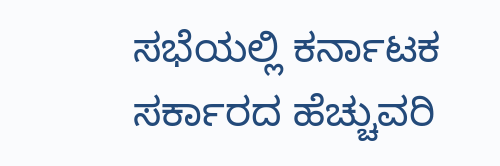ಸಭೆಯಲ್ಲಿ ಕರ್ನಾಟಕ ಸರ್ಕಾರದ ಹೆಚ್ಚುವರಿ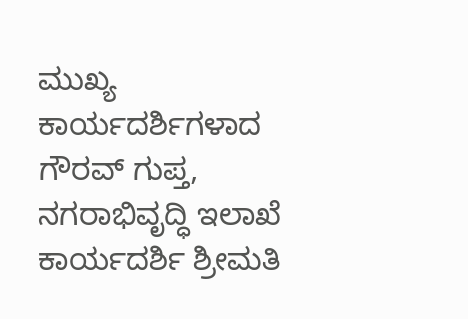ಮುಖ್ಯ ಕಾರ್ಯದರ್ಶಿಗಳಾದ ಗೌರವ್ ಗುಪ್ತ, ನಗರಾಭಿವೃದ್ಧಿ ಇಲಾಖೆ ಕಾರ್ಯದರ್ಶಿ ಶ್ರೀಮತಿ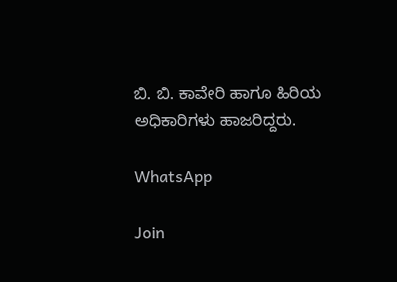ಬಿ. ಬಿ. ಕಾವೇರಿ ಹಾಗೂ ಹಿರಿಯ ಅಧಿಕಾರಿಗಳು ಹಾಜರಿದ್ದರು.

WhatsApp

Join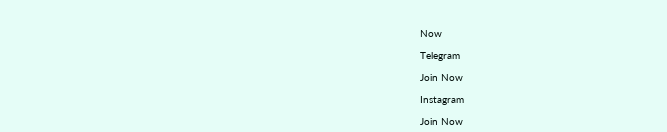Now

Telegram

Join Now

Instagram

Join Now